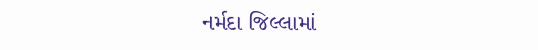નર્મદા જિલ્લામાં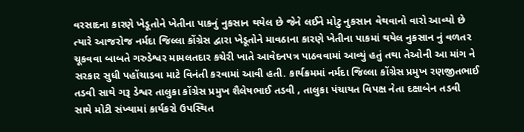વરસાદના કારણે ખેડૂતોને ખેતીના પાકનું નુકસાન થયેલ છે જેને લઈને મોટુ નુકસાન વેથવાનો વારો આવ્યો છે ત્યારે આજરોજ નર્મદા જિલ્લા કોંગ્રેસ દ્વારા ખેડૂતોને માવઠાના કારણે ખેતીના પાકમાં થયેલ નુકસાન નું વળતર ચૂકવવા બાબતે ગરુડેશ્વર મામલતદાર કચેરી ખાતે આવેદનપત્ર પાઠવવામાં આવ્યું હતું તથા તેઓની આ માંગ ને સરકાર સુધી પહોંચાડવા માટે વિનંતી કરવામાં આવી હતી. કાર્યક્રમમાં નર્મદા જિલ્લા કોંગ્રેસ પ્રમુખ રણજીતભાઈ તડવી સાથે ગરૂ ડેશ્વર તાલુકા કોંગ્રેસ પ્રમુખ શૈલેષભાઈ તડવી , તાલુકા પંચાયત વિપક્ષ નેતા દક્ષાબેન તડવી સાથે મોટી સંખ્યામાં કાર્યકરો ઉપસ્થિત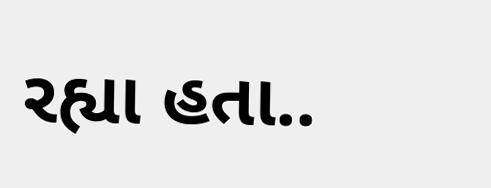રહ્યા હતા..